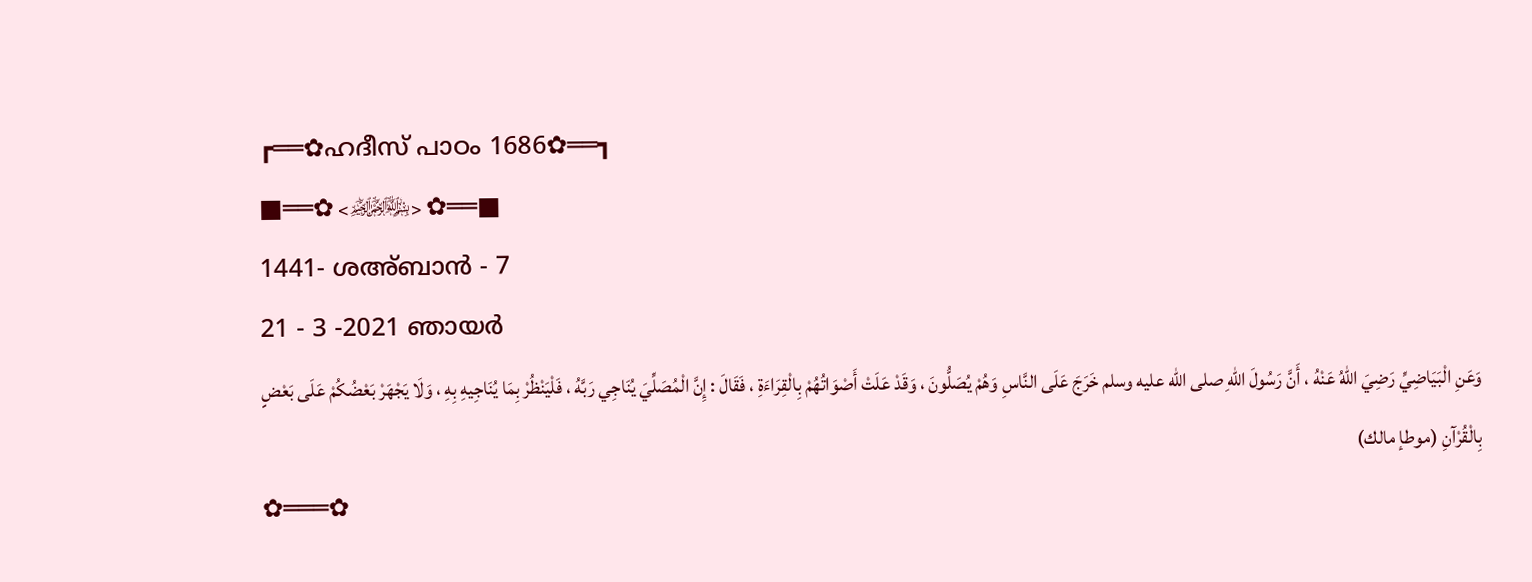┏══✿ഹദീസ് പാഠം 1686✿══┓
■══✿ <﷽> ✿══■
1441- ശഅ്ബാൻ - 7
21 - 3 -2021 ഞായർ
وَعَنِ الْبَيَاضِيِّ رَضِيَ اللهُ عَنْهُ ، أَنَّ رَسُولَ اللهِ صلى الله عليه وسلم خَرَجَ عَلَى النَّاسِ وَهُمْ يُصَلُّونَ ، وَقَدْ عَلَتْ أَصْوَاتُهُمْ بِالْقِرَاءَةِ ، فَقَالَ : إِنَّ الْمُصَلِّيَ يُنَاجِي رَبَّهُ ، فَلْيَنْظُرْ بِمَا يُنَاجِيهِ بِهِ ، وَلَا يَجْهَرْ بَعْضُكُمْ عَلَى بَعْضٍ بِالْقُرْآنِ (موطإ مالك)
✿═══✿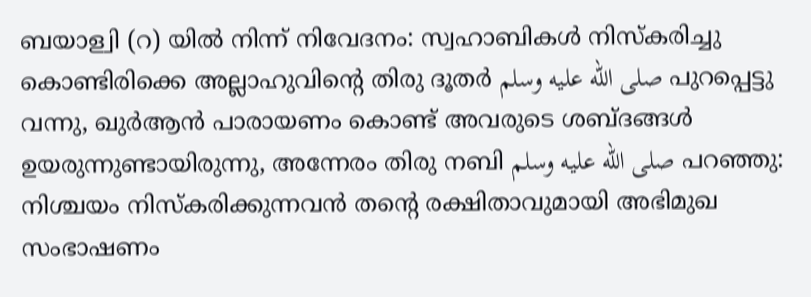ബയാള്വി (റ) യിൽ നിന്ന് നിവേദനം: സ്വഹാബികൾ നിസ്കരിച്ചു കൊണ്ടിരിക്കെ അല്ലാഹുവിന്റെ തിരു ദൂതർ صلى الله عليه وسلم പുറപ്പെട്ടു വന്നു, ഖുർആൻ പാരായണം കൊണ്ട് അവരുടെ ശബ്ദങ്ങൾ ഉയരുന്നുണ്ടായിരുന്നു, അന്നേരം തിരു നബി صلى الله عليه وسلم പറഞ്ഞു: നിശ്ചയം നിസ്കരിക്കുന്നവൻ തൻ്റെ രക്ഷിതാവുമായി അഭിമുഖ സംഭാഷണം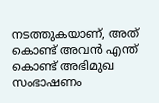നടത്തുകയാണ്, അത് കൊണ്ട് അവൻ എന്ത് കൊണ്ട് അഭിമുഖ സംഭാഷണം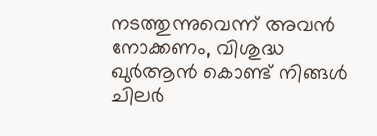നടത്തുന്നുവെന്ന് അവൻ നോക്കണം, വിശുദ്ധ ഖുർആൻ കൊണ്ട് നിങ്ങൾ ചിലർ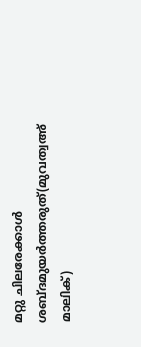മറ്റു ചിലരേക്കാൾ ശബ്ദമുയർത്തരുത്(മുവത്വഅ് മാലിക്)